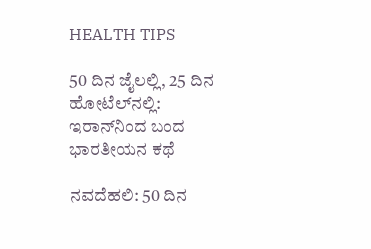HEALTH TIPS

50 ದಿನ ಜೈಲಲ್ಲಿ, 25 ದಿನ ಹೋಟೆಲ್‌ನಲ್ಲಿ: ಇರಾನ್‌ನಿಂದ ಬಂದ ಭಾರತೀಯನ ಕಥೆ

ನವದೆಹಲಿ: 50 ದಿನ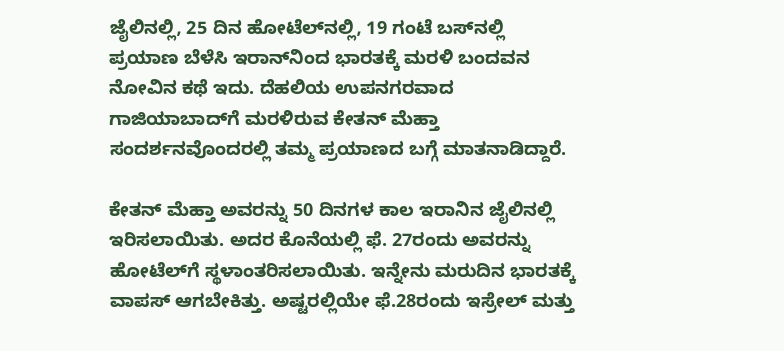ಜೈಲಿನಲ್ಲಿ, 25 ದಿನ ಹೋಟೆಲ್‌ನಲ್ಲಿ, 19 ಗಂಟೆ ಬಸ್‌ನಲ್ಲಿ ಪ್ರಯಾಣ ಬೆಳೆಸಿ ಇರಾನ್‌ನಿಂದ ಭಾರತಕ್ಕೆ ಮರಳಿ ಬಂದವನ ನೋವಿನ ಕಥೆ ಇದು. ದೆಹಲಿಯ ಉಪನಗರವಾದ ಗಾಜಿಯಾಬಾದ್‌ಗೆ ಮರಳಿರುವ ಕೇತನ್ ಮೆಹ್ತಾ ಸಂದರ್ಶನವೊಂದರಲ್ಲಿ ತಮ್ಮ ಪ್ರಯಾಣದ ಬಗ್ಗೆ ಮಾತನಾಡಿದ್ದಾರೆ.

ಕೇತನ್ ಮೆಹ್ತಾ ಅವರನ್ನು 50 ದಿನಗಳ ಕಾಲ ಇರಾನಿನ ಜೈಲಿನಲ್ಲಿ ಇರಿಸಲಾಯಿತು. ಅದರ ಕೊನೆಯಲ್ಲಿ ಫೆ. 27ರಂದು ಅವರನ್ನು ಹೋಟೆಲ್‌ಗೆ ಸ್ಥಳಾಂತರಿಸಲಾಯಿತು. ಇನ್ನೇನು ಮರುದಿನ ಭಾರತಕ್ಕೆ ವಾಪಸ್‌ ಆಗಬೇಕಿತ್ತು. ಅಷ್ಟರಲ್ಲಿಯೇ ಫೆ.28ರಂದು ಇಸ್ರೇಲ್ ಮತ್ತು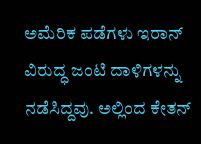ಅಮೆರಿಕ ಪಡೆಗಳು ಇರಾನ್ ವಿರುದ್ಧ ಜಂಟಿ ದಾಳಿಗಳನ್ನು ನಡೆಸಿದ್ದವು. ಅಲ್ಲಿಂದ ಕೇತನ್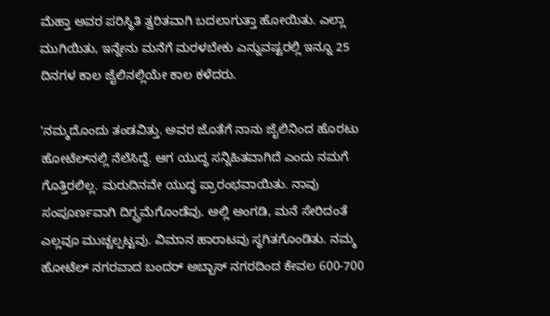ಮೆಹ್ತಾ ಅವರ ಪರಿಸ್ಥಿತಿ ತ್ವರಿತವಾಗಿ ಬದಲಾಗುತ್ತಾ ಹೋಯಿತು. ಎಲ್ಲಾ ಮುಗಿಯಿತು, ಇನ್ನೇನು ಮನೆಗೆ ಮರಳಬೇಕು ಎನ್ನುವಷ್ಟರಲ್ಲಿ ಇನ್ನೂ 25 ದಿನಗಳ ಕಾಲ ಜೈಲಿನಲ್ಲಿಯೇ ಕಾಲ ಕಳೆದರು.

'ನಮ್ಮದೊಂದು ತಂಡವಿತ್ತು. ಅವರ ಜೊತೆಗೆ ನಾನು ಜೈಲಿನಿಂದ ಹೊರಟು ಹೋಟೆಲ್‌ನಲ್ಲಿ ನೆಲೆಸಿದ್ದೆ. ಆಗ ಯುದ್ಧ ಸನ್ನಿಹಿತವಾಗಿದೆ ಎಂದು ನಮಗೆ ಗೊತ್ತಿರಲಿಲ್ಲ. ಮರುದಿನವೇ ಯುದ್ಧ ಪ್ರಾರಂಭವಾಯಿತು. ನಾವು ಸಂಪೂರ್ಣವಾಗಿ ದಿಗ್ಭ್ರಮೆಗೊಂಡೆವು. ಅಲ್ಲಿ ಅಂಗಡಿ, ಮನೆ ಸೇರಿದಂತೆ ಎಲ್ಲವೂ ಮುಚ್ಚಲ್ಪಟ್ಟವು. ವಿಮಾನ ಹಾರಾಟವು ಸ್ಥಗಿತಗೊಂಡಿತು. ನಮ್ಮ ಹೋಟೆಲ್ ನಗರವಾದ ಬಂದರ್ ಅಬ್ಬಾಸ್‌ ನಗರದಿಂದ ಕೇವಲ 600-700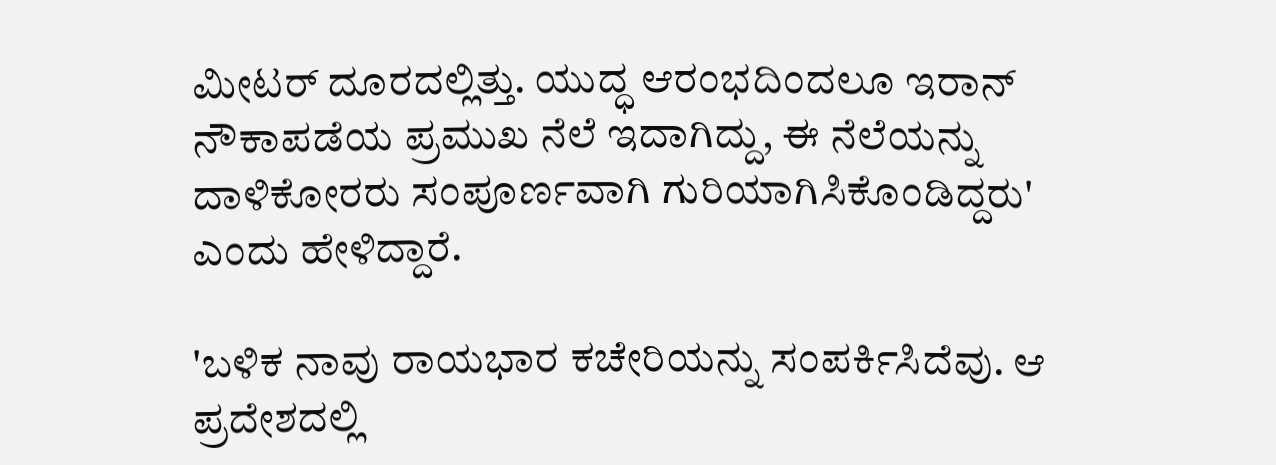ಮೀಟರ್ ದೂರದಲ್ಲಿತ್ತು. ಯುದ್ಧ ಆರಂಭದಿಂದಲೂ ಇರಾನ್ ನೌಕಾಪಡೆಯ ಪ್ರಮುಖ ನೆಲೆ ಇದಾಗಿದ್ದು, ಈ ನೆಲೆಯನ್ನು ದಾಳಿಕೋರರು ಸಂಪೂರ್ಣವಾಗಿ ಗುರಿಯಾಗಿಸಿಕೊಂಡಿದ್ದರು' ಎಂದು ಹೇಳಿದ್ದಾರೆ.

'ಬಳಿಕ ನಾವು ರಾಯಭಾರ ಕಚೇರಿಯನ್ನು ಸಂಪರ್ಕಿಸಿದೆವು. ಆ ಪ್ರದೇಶದಲ್ಲಿ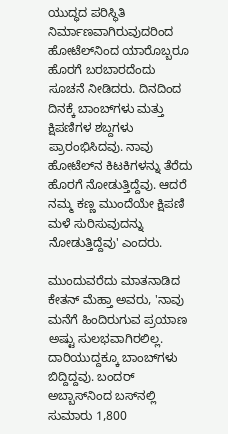ಯುದ್ಧದ ಪರಿಸ್ಥಿತಿ ನಿರ್ಮಾಣವಾಗಿರುವುದರಿಂದ ಹೋಟೆಲ್‌ನಿಂದ ಯಾರೊಬ್ಬರೂ ಹೊರಗೆ ಬರಬಾರದೆಂದು ಸೂಚನೆ ನೀಡಿದರು. ದಿನದಿಂದ ದಿನಕ್ಕೆ ಬಾಂಬ್‌ಗಳು ಮತ್ತು ಕ್ಷಿಪಣಿಗಳ ಶಬ್ದಗಳು ಪ್ರಾರಂಭಿಸಿದವು. ನಾವು ಹೋಟೆಲ್‌ನ ಕಿಟಕಿಗಳನ್ನು ತೆರೆದು ಹೊರಗೆ ನೋಡುತ್ತಿದ್ದೆವು. ಆದರೆ ನಮ್ಮ ಕಣ್ಣ ಮುಂದೆಯೇ ಕ್ಷಿಪಣಿ ಮಳೆ ಸುರಿಸುವುದನ್ನು ನೋಡುತ್ತಿದ್ದೆವು' ಎಂದರು.

ಮುಂದುವರೆದು ಮಾತನಾಡಿದ ಕೇತನ್ ಮೆಹ್ತಾ ಅವರು, 'ನಾವು ಮನೆಗೆ ಹಿಂದಿರುಗುವ ಪ್ರಯಾಣ ಅಷ್ಟು ಸುಲಭವಾಗಿರಲಿಲ್ಲ. ದಾರಿಯುದ್ದಕ್ಕೂ ಬಾಂಬ್‌ಗಳು ಬಿದ್ದಿದ್ದವು. ಬಂದರ್ ಅಬ್ಬಾಸ್‌ನಿಂದ ಬಸ್‌ನಲ್ಲಿ ಸುಮಾರು 1,800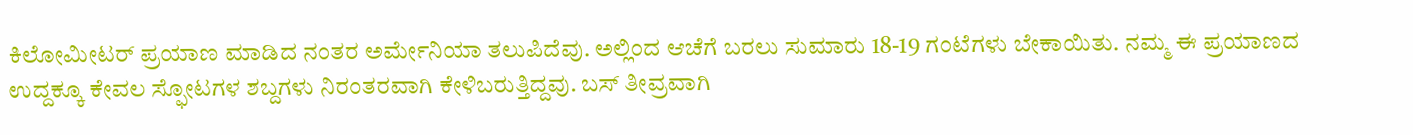ಕಿಲೋಮೀಟರ್ ಪ್ರಯಾಣ ಮಾಡಿದ ನಂತರ ಅರ್ಮೇನಿಯಾ ತಲುಪಿದೆವು. ಅಲ್ಲಿಂದ ಆಚೆಗೆ ಬರಲು ಸುಮಾರು 18-19 ಗಂಟೆಗಳು ಬೇಕಾಯಿತು. ನಮ್ಮ ಈ ಪ್ರಯಾಣದ ಉದ್ದಕ್ಕೂ ಕೇವಲ ಸ್ಫೋಟಗಳ ಶಬ್ದಗಳು ನಿರಂತರವಾಗಿ ಕೇಳಿಬರುತ್ತಿದ್ದವು. ಬಸ್ ತೀವ್ರವಾಗಿ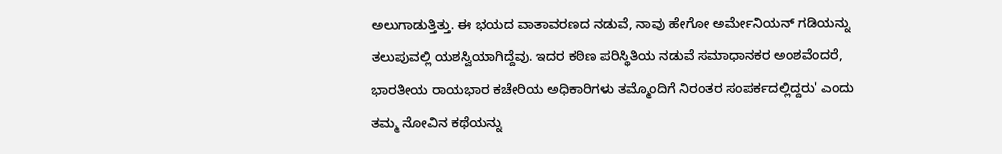ಅಲುಗಾಡುತ್ತಿತ್ತು. ಈ ಭಯದ ವಾತಾವರಣದ ನಡುವೆ, ನಾವು ಹೇಗೋ ಅರ್ಮೇನಿಯನ್ ಗಡಿಯನ್ನು ತಲುಪುವಲ್ಲಿ ಯಶಸ್ವಿಯಾಗಿದ್ದೆವು. ಇದರ ಕಠಿಣ ಪರಿಸ್ಥಿತಿಯ ನಡುವೆ ಸಮಾಧಾನಕರ ಅಂಶವೆಂದರೆ, ಭಾರತೀಯ ರಾಯಭಾರ ಕಚೇರಿಯ ಅಧಿಕಾರಿಗಳು ತಮ್ಮೊಂದಿಗೆ ನಿರಂತರ ಸಂಪರ್ಕದಲ್ಲಿದ್ದರು' ಎಂದು ತಮ್ಮ ನೋವಿನ ಕಥೆಯನ್ನು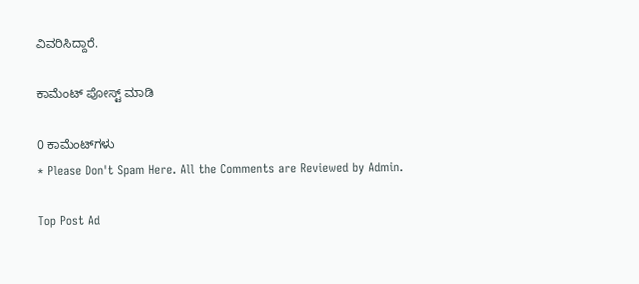ವಿವರಿಸಿದ್ದಾರೆ.

ಕಾಮೆಂಟ್‌‌ ಪೋಸ್ಟ್‌ ಮಾಡಿ

0 ಕಾಮೆಂಟ್‌ಗಳು
* Please Don't Spam Here. All the Comments are Reviewed by Admin.

Top Post Ad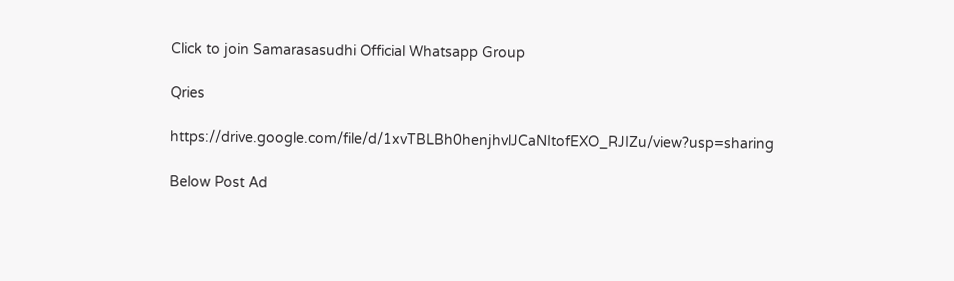Click to join Samarasasudhi Official Whatsapp Group

Qries

https://drive.google.com/file/d/1xvTBLBh0henjhvlJCaNItofEXO_RJIZu/view?usp=sharing

Below Post Ad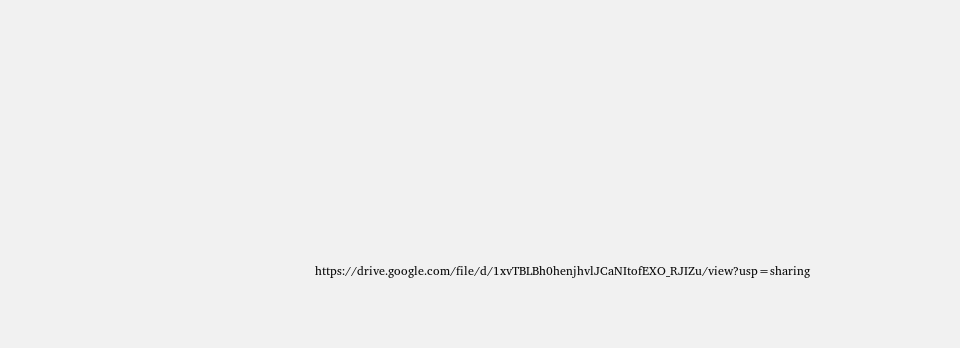https://drive.google.com/file/d/1xvTBLBh0henjhvlJCaNItofEXO_RJIZu/view?usp=sharing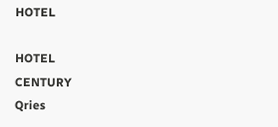HOTEL

HOTEL
CENTURY
Qries